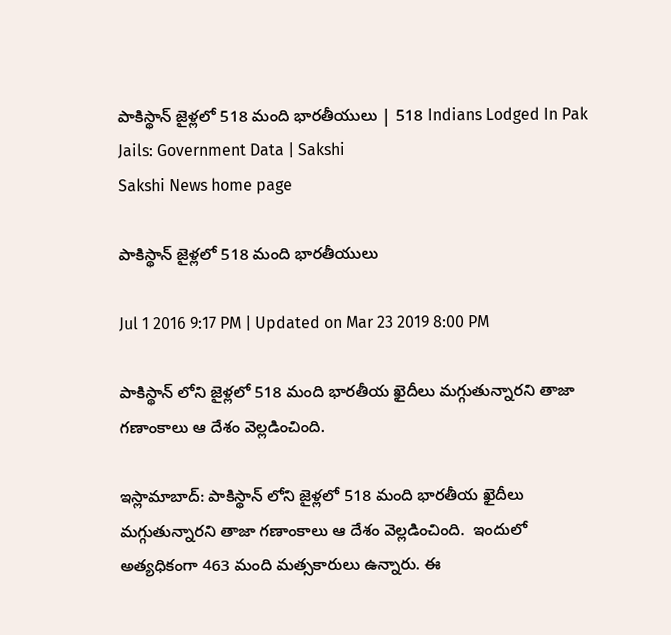పాకిస్థాన్ జైళ్లలో 518 మంది భారతీయులు | 518 Indians Lodged In Pak Jails: Government Data | Sakshi
Sakshi News home page

పాకిస్థాన్ జైళ్లలో 518 మంది భారతీయులు

Jul 1 2016 9:17 PM | Updated on Mar 23 2019 8:00 PM

పాకిస్థాన్ లోని జైళ్లలో 518 మంది భారతీయ ఖైదీలు మగ్గుతున్నారని తాజా గణాంకాలు ఆ దేశం వెల్లడించింది.

ఇస్లామాబాద్: పాకిస్థాన్ లోని జైళ్లలో 518 మంది భారతీయ ఖైదీలు మగ్గుతున్నారని తాజా గణాంకాలు ఆ దేశం వెల్లడించింది.  ఇందులో అత్యధికంగా 463 మంది మత్సకారులు ఉన్నారు. ఈ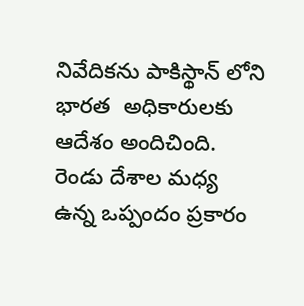నివేదికను పాకిస్థాన్ లోని భారత  అధికారులకు ఆదేశం అందిచింది. రెండు దేశాల మధ్య ఉన్న ఒప్పందం ప్రకారం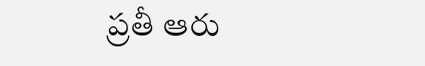ప్రతీ ఆరు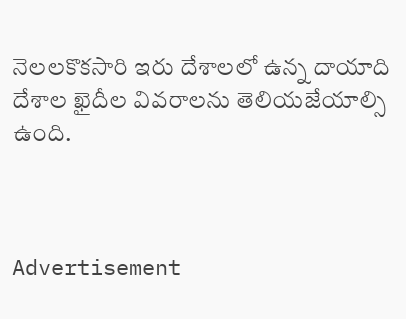నెలలకొకసారి ఇరు దేశాలలో ఉన్న దాయాది దేశాల ఖైదీల వివరాలను తెలియజేయాల్సి ఉంది.



Advertisement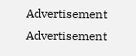Advertisement
Advertisement